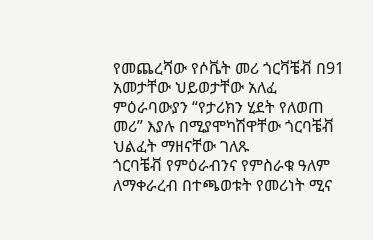የመጨረሻው የሶቬት መሪ ጎርቫቼቭ በ91 አመታቸው ህይወታቸው አለፈ
ምዕራባውያን “የታሪክን ሂደት የለወጠ መሪ” እያሉ በሚያሞካሽዋቸው ጎርባቼቭ ህልፈት ማዘናቸው ገለጹ
ጎርባቼቭ የምዕራብንና የምስራቁ ዓለም ለማቀራረብ በተጫወቱት የመሪነት ሚና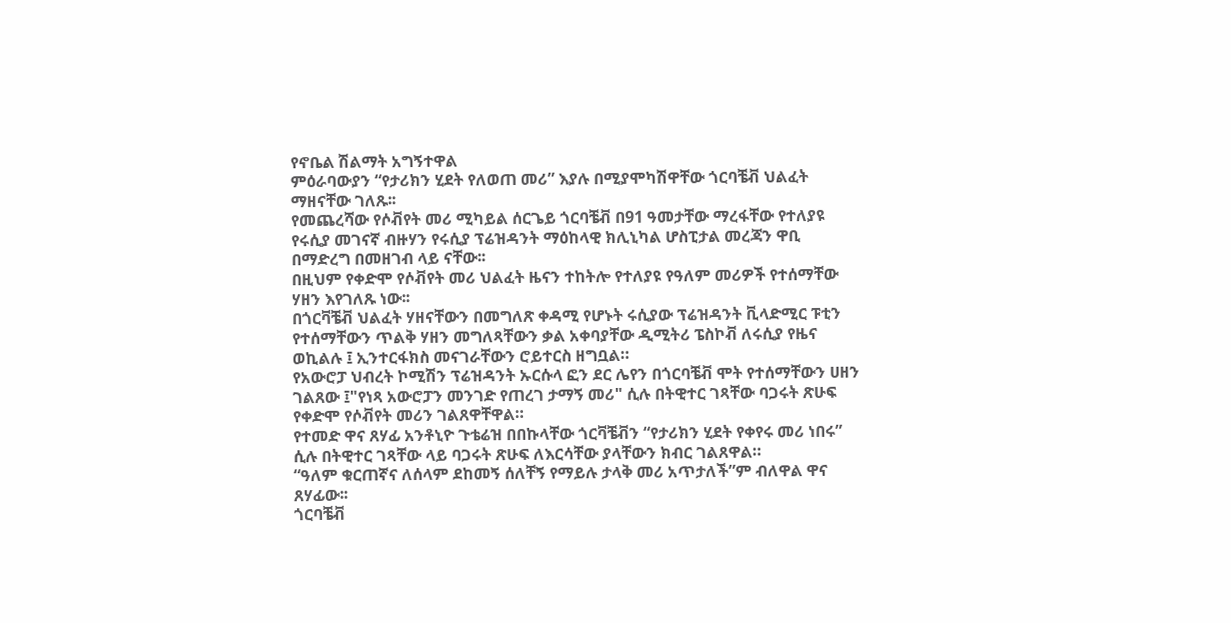የኖቤል ሽልማት አግኝተዋል
ምዕራባውያን “የታሪክን ሂደት የለወጠ መሪ” እያሉ በሚያሞካሽዋቸው ጎርባቼቭ ህልፈት ማዘናቸው ገለጹ፡፡
የመጨረሻው የሶቭየት መሪ ሚካይል ሰርጌይ ጎርባቼቭ በ91 ዓመታቸው ማረፋቸው የተለያዩ የሩሲያ መገናኛ ብዙሃን የሩሲያ ፕሬዝዳንት ማዕከላዊ ክሊኒካል ሆስፒታል መረጃን ዋቢ በማድረግ በመዘገብ ላይ ናቸው፡፡
በዚህም የቀድሞ የሶቭየት መሪ ህልፈት ዜናን ተከትሎ የተለያዩ የዓለም መሪዎች የተሰማቸው ሃዘን እየገለጹ ነው፡፡
በጎርቫቼቭ ህልፈት ሃዘናቸውን በመግለጽ ቀዳሚ የሆኑት ሩሲያው ፕሬዝዳንት ቪላድሚር ፑቲን የተሰማቸውን ጥልቅ ሃዘን መግለጻቸውን ቃል አቀባያቸው ዲሚትሪ ፔስኮቭ ለሩሲያ የዜና ወኪልሉ ፤ ኢንተርፋክስ መናገራቸውን ሮይተርስ ዘግቧል።
የአውሮፓ ህብረት ኮሚሽን ፕሬዝዳንት ኡርሱላ ፎን ደር ሌየን በጎርባቼቭ ሞት የተሰማቸውን ሀዘን ገልጸው ፤"የነጻ አውሮፓን መንገድ የጠረገ ታማኝ መሪ" ሲሉ በትዊተር ገጻቸው ባጋሩት ጽሁፍ የቀድሞ የሶቭየት መሪን ገልጸዋቸዋል።
የተመድ ዋና ጸሃፊ አንቶኒዮ ጉቴሬዝ በበኩላቸው ጎርቫቼቭን “የታሪክን ሂደት የቀየሩ መሪ ነበሩ” ሲሉ በትዊተር ገጻቸው ላይ ባጋሩት ጽሁፍ ለእርሳቸው ያላቸውን ክብር ገልጸዋል።
“ዓለም ቁርጠኛና ለሰላም ደከመኝ ሰለቸኝ የማይሉ ታላቅ መሪ አጥታለች”ም ብለዋል ዋና ጸሃፊው፡፡
ጎርባቼቭ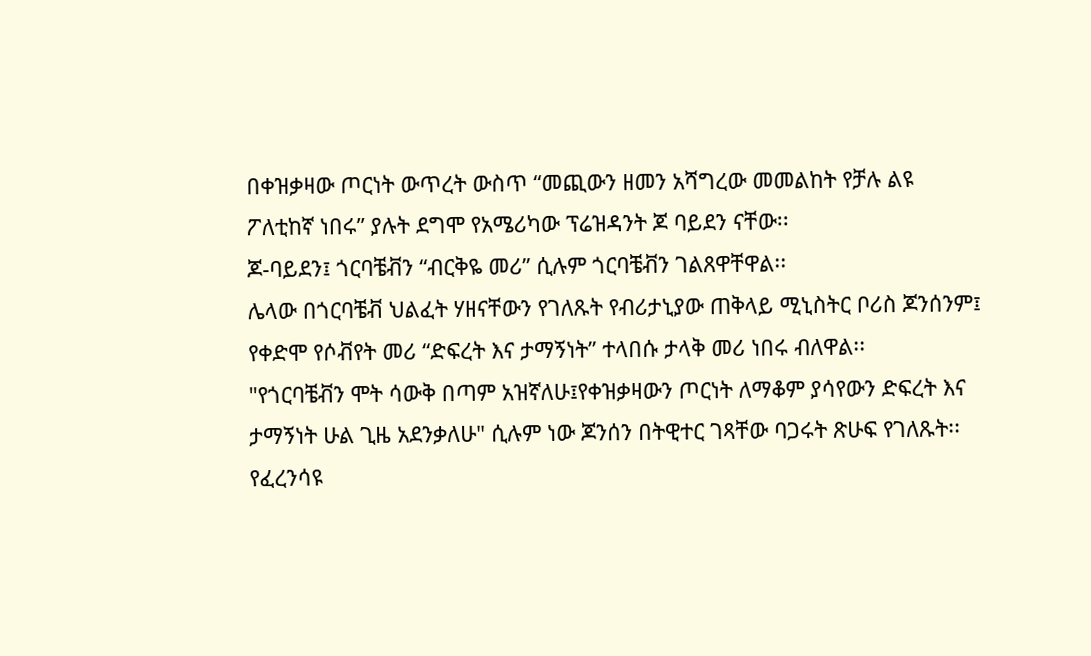በቀዝቃዛው ጦርነት ውጥረት ውስጥ “መጪውን ዘመን አሻግረው መመልከት የቻሉ ልዩ ፖለቲከኛ ነበሩ” ያሉት ደግሞ የአሜሪካው ፕሬዝዳንት ጆ ባይደን ናቸው፡፡
ጆ-ባይደን፤ ጎርባቼቭን “ብርቅዬ መሪ” ሲሉም ጎርባቼቭን ገልጸዋቸዋል፡፡
ሌላው በጎርባቼቭ ህልፈት ሃዘናቸውን የገለጹት የብሪታኒያው ጠቅላይ ሚኒስትር ቦሪስ ጆንሰንም፤ የቀድሞ የሶቭየት መሪ “ድፍረት እና ታማኝነት” ተላበሱ ታላቅ መሪ ነበሩ ብለዋል፡፡
"የጎርባቼቭን ሞት ሳውቅ በጣም አዝኛለሁ፤የቀዝቃዛውን ጦርነት ለማቆም ያሳየውን ድፍረት እና ታማኝነት ሁል ጊዜ አደንቃለሁ" ሲሉም ነው ጆንሰን በትዊተር ገጻቸው ባጋሩት ጽሁፍ የገለጹት፡፡
የፈረንሳዩ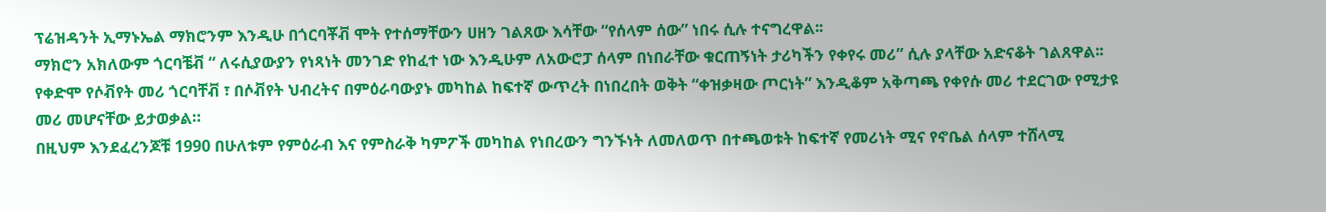ፕሬዝዳንት ኢማኑኤል ማክሮንም እንዲሁ በጎርባቾቭ ሞት የተሰማቸውን ሀዘን ገልጸው እሳቸው “የሰላም ሰው” ነበሩ ሲሉ ተናግረዋል፡፡
ማክሮን አክለውም ጎርባቼቭ “ ለሩሲያውያን የነጻነት መንገድ የከፈተ ነው እንዲሁም ለአውሮፓ ሰላም በነበራቸው ቁርጠኝነት ታሪካችን የቀየሩ መሪ” ሲሉ ያላቸው አድናቆት ገልጸዋል፡፡
የቀድሞ የሶቭየት መሪ ጎርባቸቭ ፣ በሶቭየት ህብረትና በምዕራባውያኑ መካከል ከፍተኛ ውጥረት በነበረበት ወቅት “ቀዝቃዛው ጦርነት” እንዲቆም አቅጣጫ የቀየሱ መሪ ተደርገው የሚታዩ መሪ መሆናቸው ይታወቃል።
በዚህም እንደፈረንጆቹ 1990 በሁለቱም የምዕራብ እና የምስራቅ ካምፖች መካከል የነበረውን ግንኙነት ለመለወጥ በተጫወቱት ከፍተኛ የመሪነት ሚና የኖቤል ሰላም ተሸላሚ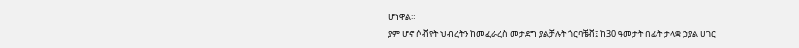ሆነዋል።
ያም ሆኖ ሶቭየት ህብረትን ከመፈራረስ መታደግ ያልቻሉት ጎርባቼቭ፤ ከ30 ዓመታት በፊት ታላቋ ኃያል ሀገር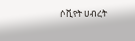ሶቪየት ሀብረት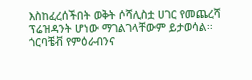እስከፈረሰችበት ወቅት ሶሻሊስቷ ሀገር የመጨረሻ ፕሬዝዳንት ሆነው ማገልገላቸውም ይታወሳል፡፡
ጎርባቼቭ የምዕራብንና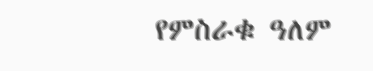የምስራቁ ዓለም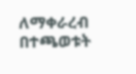ለማቀራረብ በተጫወቱት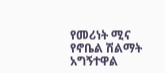የመሪነት ሚና የኖቤል ሽልማት አግኝተዋል